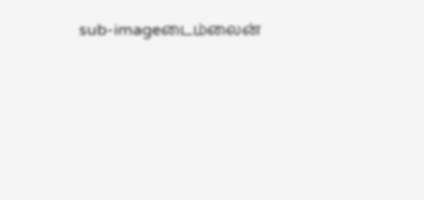sub-imageடைம்லைன்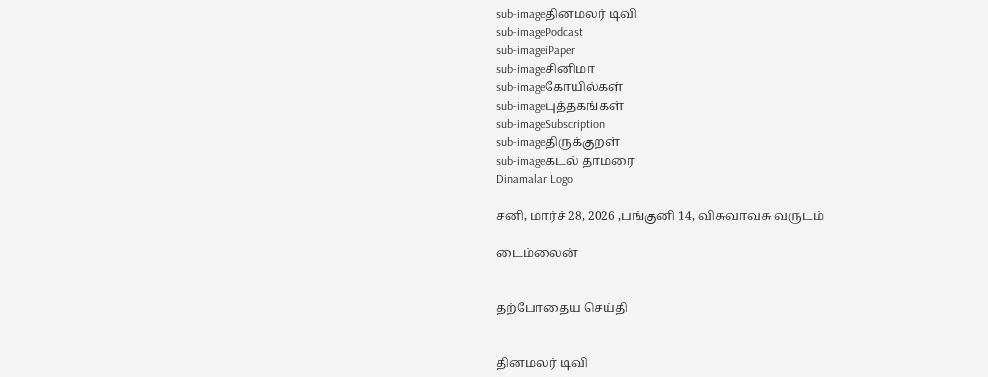sub-imageதினமலர் டிவி
sub-imagePodcast
sub-imageiPaper
sub-imageசினிமா
sub-imageகோயில்கள்
sub-imageபுத்தகங்கள்
sub-imageSubscription
sub-imageதிருக்குறள்
sub-imageகடல் தாமரை
Dinamalar Logo

சனி, மார்ச் 28, 2026 ,பங்குனி 14, விசுவாவசு வருடம்

டைம்லைன்


தற்போதைய செய்தி


தினமலர் டிவி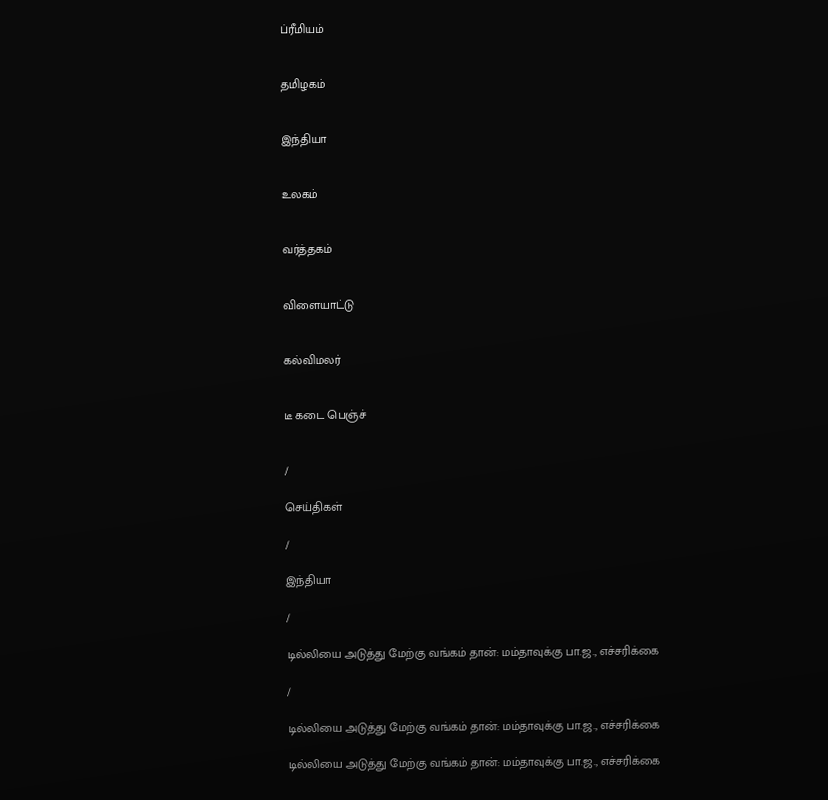ப்ரீமியம்


தமிழகம்


இந்தியா


உலகம்


வர்த்தகம்


விளையாட்டு


கல்விமலர்


டீ கடை பெஞ்ச்


/

செய்திகள்

/

இந்தியா

/

டில்லியை அடுத்து மேற்கு வங்கம் தான்: மம்தாவுக்கு பா.ஜ., எச்சரிக்கை

/

டில்லியை அடுத்து மேற்கு வங்கம் தான்: மம்தாவுக்கு பா.ஜ., எச்சரிக்கை

டில்லியை அடுத்து மேற்கு வங்கம் தான்: மம்தாவுக்கு பா.ஜ., எச்சரிக்கை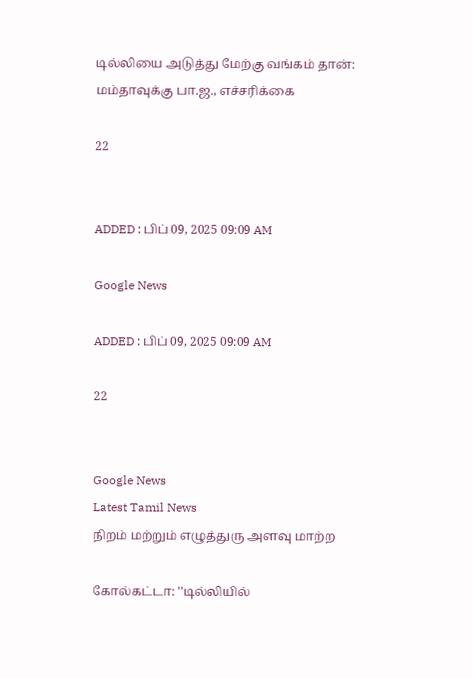டில்லியை அடுத்து மேற்கு வங்கம் தான்: மம்தாவுக்கு பா.ஜ., எச்சரிக்கை

22


ADDED : பிப் 09, 2025 09:09 AM

Google News

ADDED : பிப் 09, 2025 09:09 AM

22


Google News
Latest Tamil News
நிறம் மற்றும் எழுத்துரு அளவு மாற்ற

கோல்கட்டா: ''டில்லியில்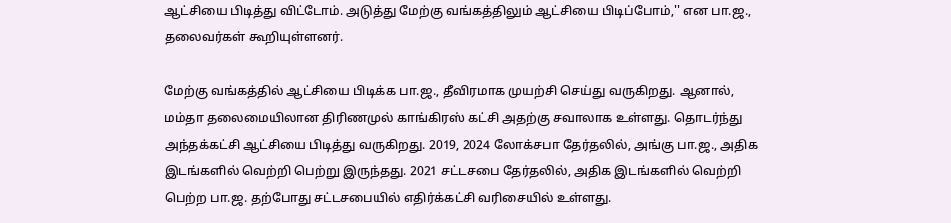ஆட்சியை பிடித்து விட்டோம். அடுத்து மேற்கு வங்கத்திலும் ஆட்சியை பிடிப்போம்,'' என பா.ஜ., தலைவர்கள் கூறியுள்ளனர்.

மேற்கு வங்கத்தில் ஆட்சியை பிடிக்க பா.ஜ., தீவிரமாக முயற்சி செய்து வருகிறது. ஆனால், மம்தா தலைமையிலான திரிணமுல் காங்கிரஸ் கட்சி அதற்கு சவாலாக உள்ளது. தொடர்ந்து அந்தக்கட்சி ஆட்சியை பிடித்து வருகிறது. 2019, 2024 லோக்சபா தேர்தலில், அங்கு பா.ஜ., அதிக இடங்களில் வெற்றி பெற்று இருந்தது. 2021 சட்டசபை தேர்தலில், அதிக இடங்களில் வெற்றி பெற்ற பா.ஜ. தற்போது சட்டசபையில் எதிர்க்கட்சி வரிசையில் உள்ளது.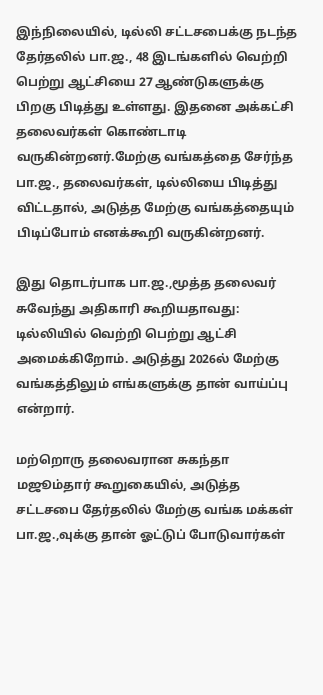இந்நிலையில், டில்லி சட்டசபைக்கு நடந்த தேர்தலில் பா.ஜ., 48 இடங்களில் வெற்றி பெற்று ஆட்சியை 27 ஆண்டுகளுக்கு பிறகு பிடித்து உள்ளது. இதனை அக்கட்சி தலைவர்கள் கொண்டாடி வருகின்றனர்.மேற்கு வங்கத்தை சேர்ந்த பா.ஜ., தலைவர்கள், டில்லியை பிடித்து விட்டதால், அடுத்த மேற்கு வங்கத்தையும் பிடிப்போம் எனக்கூறி வருகின்றனர்.

இது தொடர்பாக பா.ஜ.,மூத்த தலைவர் சுவேந்து அதிகாரி கூறியதாவது: டில்லியில் வெற்றி பெற்று ஆட்சி அமைக்கிறோம். அடுத்து 2026ல் மேற்கு வங்கத்திலும் எங்களுக்கு தான் வாய்ப்பு என்றார்.

மற்றொரு தலைவரான சுகந்தா மஜூம்தார் கூறுகையில், அடுத்த சட்டசபை தேர்தலில் மேற்கு வங்க மக்கள் பா.ஜ.,வுக்கு தான் ஓட்டுப் போடுவார்கள்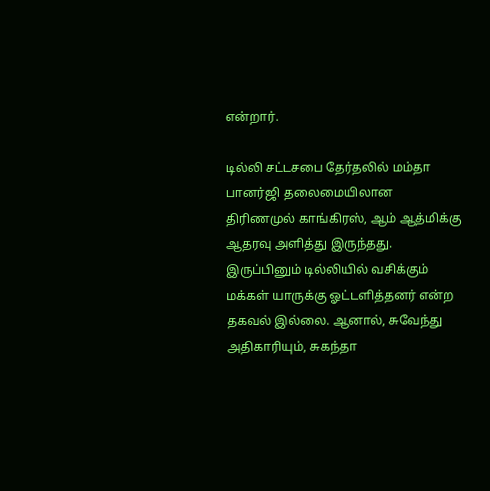என்றார்.

டில்லி சட்டசபை தேர்தலில் மம்தா பானர்ஜி தலைமையிலான திரிணமுல் காங்கிரஸ், ஆம் ஆத்மிக்கு ஆதரவு அளித்து இருந்தது. இருப்பினும் டில்லியில் வசிக்கும் மக்கள் யாருக்கு ஓட்டளித்தனர் என்ற தகவல் இல்லை. ஆனால், சுவேந்து அதிகாரியும், சுகந்தா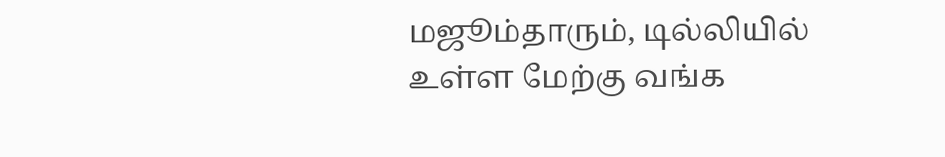மஜூம்தாரும், டில்லியில் உள்ள மேற்கு வங்க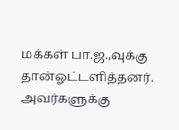மக்கள் பா.ஜ.,வுக்கு தான்ஓட்டளித்தனர். அவர்களுக்கு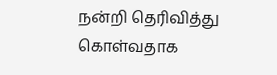நன்றி தெரிவித்து கொள்வதாக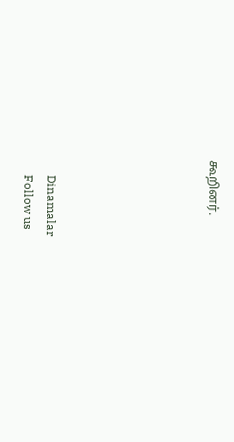கூறினர்.






      Dinamalar
      Follow us